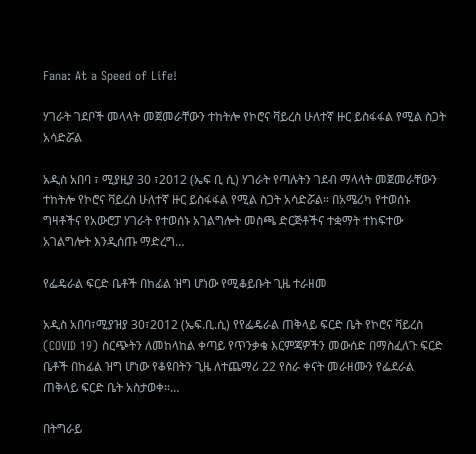Fana: At a Speed of Life!

ሃገራት ገደቦች መላላት መጀመራቸውን ተከትሎ የኮሮና ቫይረስ ሁለተኛ ዙር ይስፋፋል የሚል ስጋት አሳድሯል

አዲስ አበባ ፣ ሚያዚያ 30 ፣2012 (ኤፍ ቢ ሲ) ሃገራት የጣሉትን ገደብ ማላላት መጀመራቸውን ተከትሎ የኮሮና ቫይረስ ሁለተኛ ዙር ይስፋፋል የሚል ስጋት አሳድሯል። በአሜሪካ የተወሰኑ ግዛቶችና የአውሮፓ ሃገራት የተወሰኑ አገልግሎት መስጫ ድርጅቶችና ተቋማት ተከፍተው አገልግሎት እንዲሰጡ ማድረግ…

የፌዴራል ፍርድ ቤቶች በከፊል ዝግ ሆነው የሚቆይቡት ጊዜ ተራዘመ

አዲስ አበባ፣ሚያዝያ 30፣2012 (ኤፍ.ቢ.ሲ) የየፌዴራል ጠቅላይ ፍርድ ቤት የኮሮና ቫይረስ (COVID 19) ስርጭትን ለመከላከል ቀጣይ የጥንቃቄ እርምጃዎችን መውሰድ በማስፈለጉ ፍርድ ቤቶች በከፊል ዝግ ሆነው የቆዩበትን ጊዜ ለተጨማሪ 22 የስራ ቀናት መራዘሙን የፌደራል ጠቅላይ ፍርድ ቤት አስታወቀ።…

በትግራይ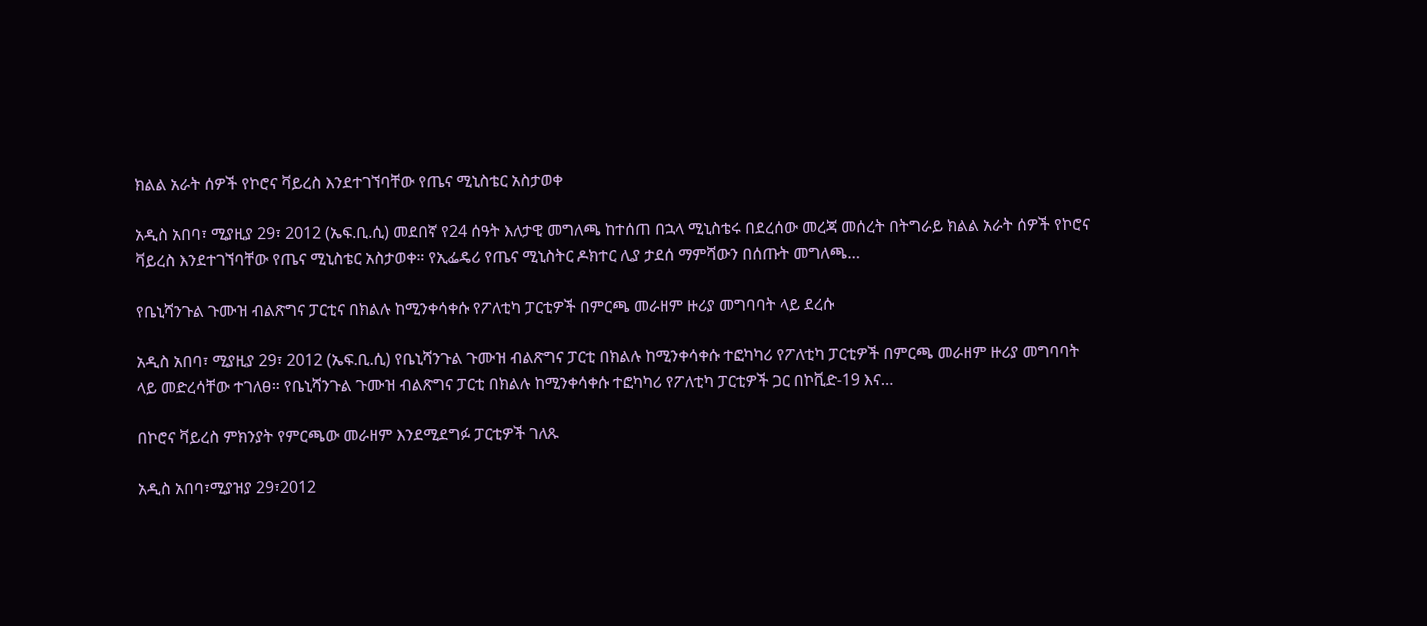ክልል አራት ሰዎች የኮሮና ቫይረስ እንደተገኘባቸው የጤና ሚኒስቴር አስታወቀ

አዲስ አበባ፣ ሚያዚያ 29፣ 2012 (ኤፍ.ቢ.ሲ) መደበኛ የ24 ሰዓት እለታዊ መግለጫ ከተሰጠ በኋላ ሚኒስቴሩ በደረሰው መረጃ መሰረት በትግራይ ክልል አራት ሰዎች የኮሮና ቫይረስ እንደተገኘባቸው የጤና ሚኒስቴር አስታወቀ። የኢፌዴሪ የጤና ሚኒስትር ዶክተር ሊያ ታደሰ ማምሻውን በሰጡት መግለጫ…

የቤኒሻንጉል ጉሙዝ ብልጽግና ፓርቲና በክልሉ ከሚንቀሳቀሱ የፖለቲካ ፓርቲዎች በምርጫ መራዘም ዙሪያ መግባባት ላይ ደረሱ

አዲስ አበባ፣ ሚያዚያ 29፣ 2012 (ኤፍ.ቢ.ሲ) የቤኒሻንጉል ጉሙዝ ብልጽግና ፓርቲ በክልሉ ከሚንቀሳቀሱ ተፎካካሪ የፖለቲካ ፓርቲዎች በምርጫ መራዘም ዙሪያ መግባባት ላይ መድረሳቸው ተገለፀ። የቤኒሻንጉል ጉሙዝ ብልጽግና ፓርቲ በክልሉ ከሚንቀሳቀሱ ተፎካካሪ የፖለቲካ ፓርቲዎች ጋር በኮቪድ-19 እና…

በኮሮና ቫይረስ ምክንያት የምርጫው መራዘም እንደሚደግፉ ፓርቲዎች ገለጹ

አዲስ አበባ፣ሚያዝያ 29፣2012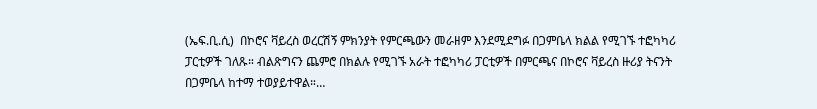(ኤፍ.ቢ.ሲ)  በኮሮና ቫይረስ ወረርሽኝ ምክንያት የምርጫውን መራዘም እንደሚደግፉ በጋምቤላ ክልል የሚገኙ ተፎካካሪ ፓርቲዎች ገለጹ። ብልጽግናን ጨምሮ በክልሉ የሚገኙ አራት ተፎካካሪ ፓርቲዎች በምርጫና በኮሮና ቫይረስ ዙሪያ ትናንት በጋምቤላ ከተማ ተወያይተዋል።…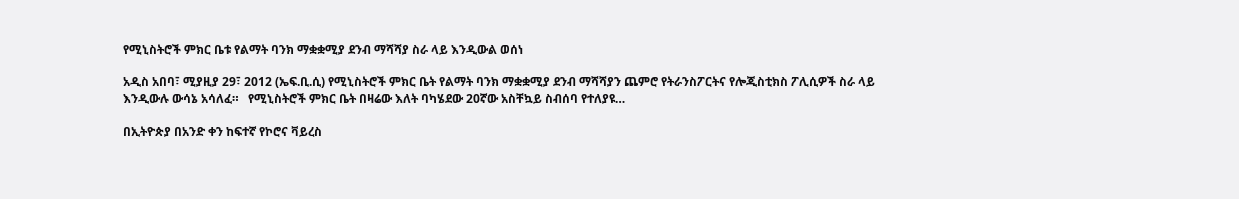የሚኒስትሮች ምክር ቤቱ የልማት ባንክ ማቋቋሚያ ደንብ ማሻሻያ ስራ ላይ እንዲውል ወሰነ

አዲስ አበባ፣ ሚያዚያ 29፣ 2012 (ኤፍ.ቢ.ሲ) የሚኒስትሮች ምክር ቤት የልማት ባንክ ማቋቋሚያ ደንብ ማሻሻያን ጨምሮ የትራንስፖርትና የሎጂስቲክስ ፖሊሲዎች ስራ ላይ እንዲውሉ ውሳኔ አሳለፈ።   የሚኒስትሮች ምክር ቤት በዛሬው እለት ባካሄደው 20ኛው አስቸኳይ ስብሰባ የተለያዩ…

በኢትዮጵያ በአንድ ቀን ከፍተኛ የኮሮና ቫይረስ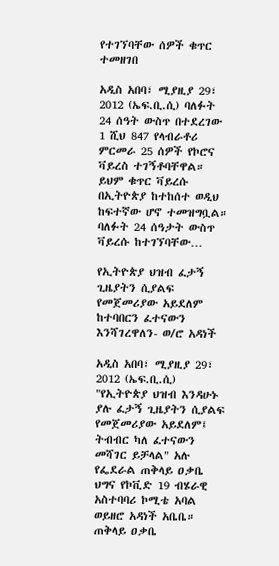የተገኘባቸው ሰዎች ቁጥር ተመዘገበ

አዲስ አበባ፣ ሚያዚያ 29፣ 2012 (ኤፍ.ቢ.ሲ) ባለፉት 24 ሰዓት ውስጥ በተደረገው 1 ሺህ 847 የላብራቶሪ ምርመራ 25 ሰዎች የኮሮና ቫይረስ ተገኝቶባቸዋል። ይህም ቁጥር ቫይረሱ በኢትዮጵያ ከተከሰተ ወዲህ ከፍተኛው ሆኖ ተመዝግቧል። ባለፉት 24 ሰዓታት ውስጥ ቫይረሱ ከተገኘባቸው…

የኢትዮጵያ ህዝብ ፈታኝ ጊዜያትን ሲያልፍ የመጀመሪያው አይደለም ከተባበርን ፈተናውን እንሻገረዋለን- ወ/ሮ አዳነች

አዲስ አበባ፣ ሚያዚያ 29፣ 2012 (ኤፍ.ቢ.ሲ) "የኢትዮጵያ ህዝብ እንዳሁኑ ያሉ ፈታኝ ጊዜያትን ሲያልፍ የመጀመሪያው አይደለም፤ ትብብር ካለ ፈተናውን መሻገር ይቻላል" አሉ የፌደራል ጠቅላይ ዐቃቤ ህግና የኮቪድ 19 ብሄራዊ አስተባባሪ ኮሚቴ አባል ወይዘሮ አዳነች አቤቤ። ጠቅላይ ዐቃቤ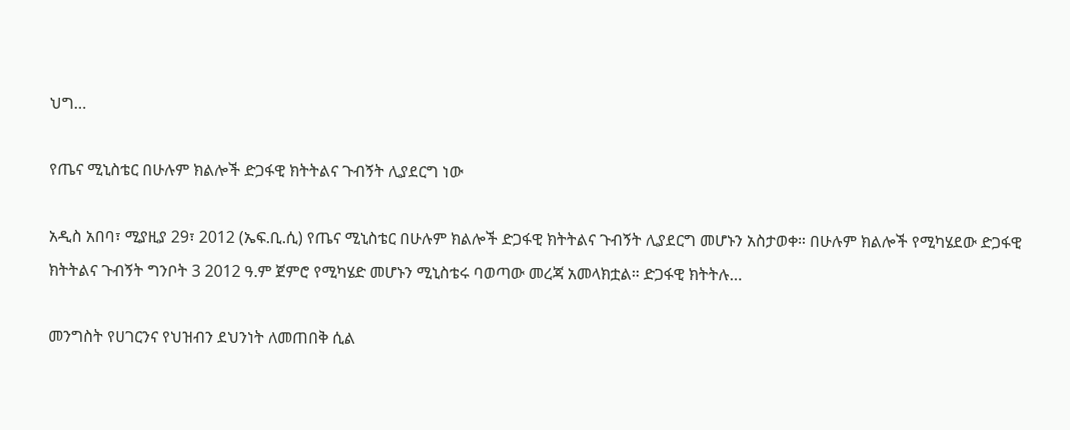ህግ…

የጤና ሚኒስቴር በሁሉም ክልሎች ድጋፋዊ ክትትልና ጉብኝት ሊያደርግ ነው

አዲስ አበባ፣ ሚያዚያ 29፣ 2012 (ኤፍ.ቢ.ሲ) የጤና ሚኒስቴር በሁሉም ክልሎች ድጋፋዊ ክትትልና ጉብኝት ሊያደርግ መሆኑን አስታወቀ። በሁሉም ክልሎች የሚካሄደው ድጋፋዊ ክትትልና ጉብኝት ግንቦት 3 2012 ዓ.ም ጀምሮ የሚካሄድ መሆኑን ሚኒስቴሩ ባወጣው መረጃ አመላክቷል። ድጋፋዊ ክትትሉ…

መንግስት የሀገርንና የህዝብን ደህንነት ለመጠበቅ ሲል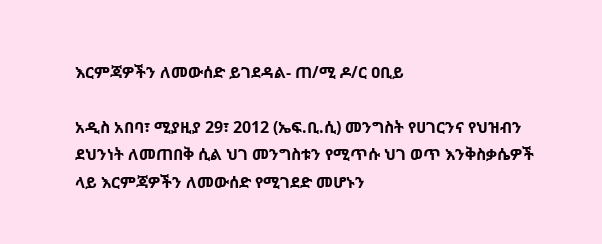እርምጃዎችን ለመውሰድ ይገደዳል- ጠ/ሚ ዶ/ር ዐቢይ

አዲስ አበባ፣ ሚያዚያ 29፣ 2012 (ኤፍ.ቢ.ሲ) መንግስት የሀገርንና የህዝብን ደህንነት ለመጠበቅ ሲል ህገ መንግስቱን የሚጥሱ ህገ ወጥ እንቅስቃሴዎች ላይ እርምጃዎችን ለመውሰድ የሚገደድ መሆኑን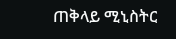ጠቅላይ ሚኒስትር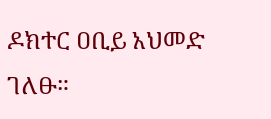ዶክተር ዐቢይ አህመድ ገለፁ።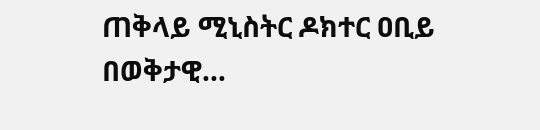ጠቅላይ ሚኒስትር ዶክተር ዐቢይ በወቅታዊ…